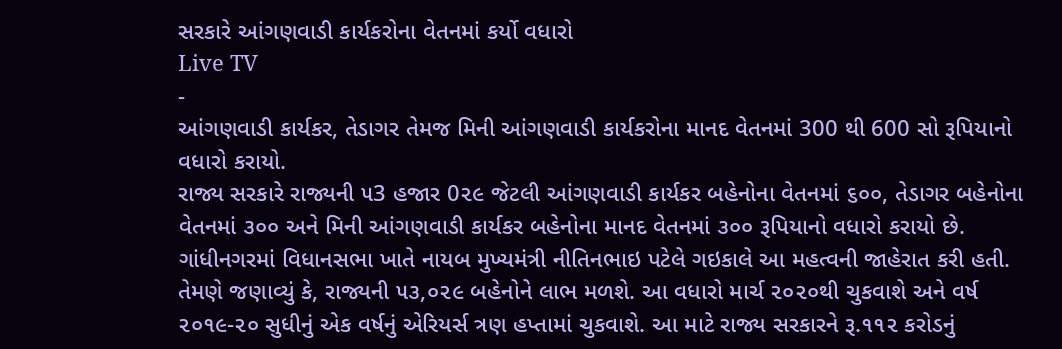સરકારે આંગણવાડી કાર્યકરોના વેતનમાં કર્યો વધારો
Live TV
-
આંગણવાડી કાર્યકર, તેડાગર તેમજ મિની આંગણવાડી કાર્યકરોના માનદ વેતનમાં 300 થી 600 સો રૂપિયાનો વધારો કરાયો.
રાજ્ય સરકારે રાજ્યની ૫3 હજાર 0૨૯ જેટલી આંગણવાડી કાર્યકર બહેનોના વેતનમાં ૬૦૦, તેડાગર બહેનોના વેતનમાં ૩૦૦ અને મિની આંગણવાડી કાર્યકર બહેનોના માનદ વેતનમાં ૩૦૦ રૂપિયાનો વધારો કરાયો છે.
ગાંધીનગરમાં વિધાનસભા ખાતે નાયબ મુખ્યમંત્રી નીતિનભાઇ પટેલે ગઇકાલે આ મહત્વની જાહેરાત કરી હતી. તેમણે જણાવ્યું કે, રાજ્યની ૫૩,૦૨૯ બહેનોને લાભ મળશે. આ વધારો માર્ચ ૨૦૨૦થી ચુકવાશે અને વર્ષ ૨૦૧૯-૨૦ સુધીનું એક વર્ષનું એરિયર્સ ત્રણ હપ્તામાં ચુકવાશે. આ માટે રાજ્ય સરકારને રૂ.૧૧૨ કરોડનું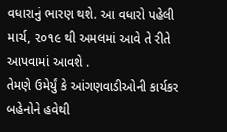વધારાનું ભારણ થશે. આ વધારો પહેલી માર્ચ, ૨૦૧૯ થી અમલમાં આવે તે રીતે આપવામાં આવશે .
તેમણે ઉમેર્યું કે આંગણવાડીઓની કાર્યકર બહેનોને હવેથી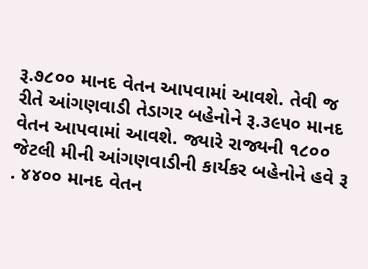રૂ.૭૮૦૦ માનદ વેતન આપવામાં આવશે. તેવી જ રીતે આંગણવાડી તેડાગર બહેનોને રૂ.૩૯૫૦ માનદ વેતન આપવામાં આવશે. જ્યારે રાજ્યની ૧૮૦૦ જેટલી મીની આંગણવાડીની કાર્યકર બહેનોને હવે રૂ . ૪૪૦૦ માનદ વેતન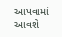આપવામાં આવશે